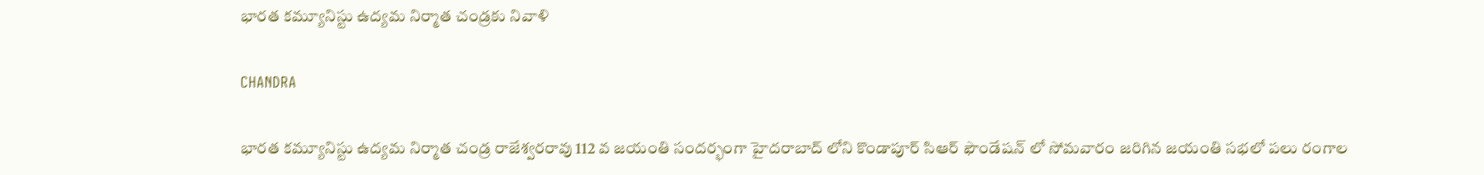భారత కమ్యూనిస్టు ఉద్యమ నిర్మాత చండ్రకు నివాళి

CHANDRA

భారత కమ్యూనిస్టు ఉద్యమ నిర్మాత చండ్ర రాజేశ్వరరావు 112 వ జయంతి సందర్భంగా హైదరాబాద్ లోని కొండాపూర్ సిఆర్ ఫౌండేషన్ లో సోమవారం జరిగిన జయంతి సభలో పలు రంగాల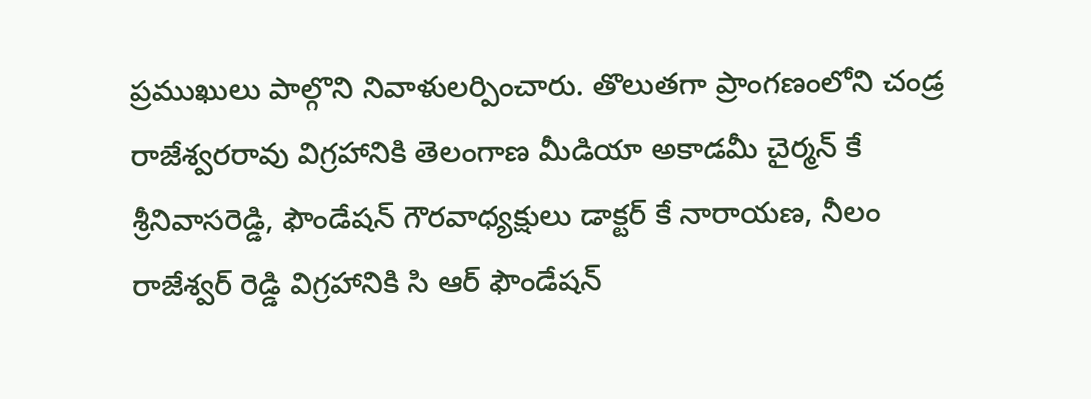ప్రముఖులు పాల్గొని నివాళులర్పించారు. తొలుతగా ప్రాంగణంలోని చండ్ర రాజేశ్వరరావు విగ్రహానికి తెలంగాణ మీడియా అకాడమీ చైర్మన్ కే శ్రీనివాసరెడ్డి, ఫౌండేషన్ గౌరవాధ్యక్షులు డాక్టర్ కే నారాయణ, నీలం రాజేశ్వర్ రెడ్డి విగ్రహానికి సి ఆర్ ఫౌండేషన్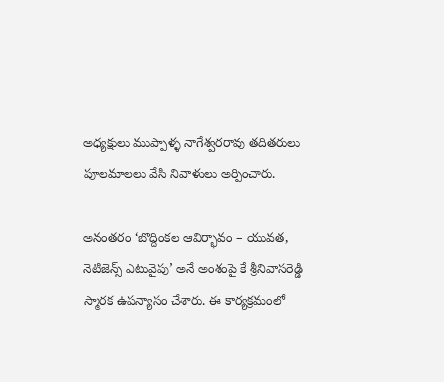అధ్యక్షులు ముప్పాళ్ళ నాగేశ్వరరావు తదితరులు పూలమాలలు వేసి నివాళులు అర్పించారు.

అనంతరం ‘బొద్దింకల ఆవిర్భావం – యువత, నెటిజెన్స్ ఎటువైపు’ అనే అంశంపై కే శ్రీనివాసరెడ్డి స్మారక ఉపన్యాసం చేశారు. ఈ కార్యక్రమంలో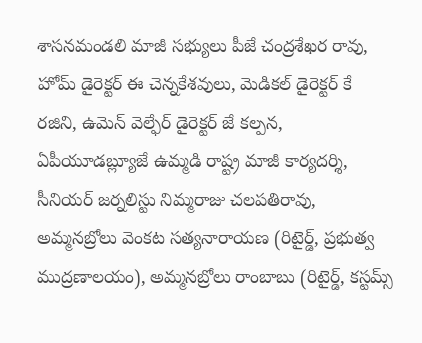శాసనమండలి మాజీ సభ్యులు పీజే చంద్రశేఖర రావు, హోమ్ డైరెక్టర్ ఈ చెన్నకేశవులు, మెడికల్ డైరెక్టర్ కే రజిని, ఉమెన్ వెల్ఫేర్ డైరెక్టర్ జే కల్పన, ఏపీయూడబ్ల్యూజే ఉమ్మడి రాష్ట్ర మాజీ కార్యదర్శి, సీనియర్ జర్నలిస్టు నిమ్మరాజు చలపతిరావు, అమ్మనబ్రోలు వెంకట సత్యనారాయణ (రిటైర్డ్, ప్రభుత్వ ముద్రణాలయం), అమ్మనబ్రోలు రాంబాబు (రిటైర్డ్, కస్టమ్స్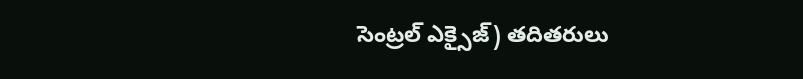సెంట్రల్ ఎక్సైజ్) తదితరులు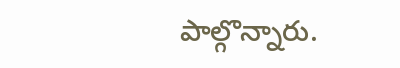పాల్గొన్నారు.